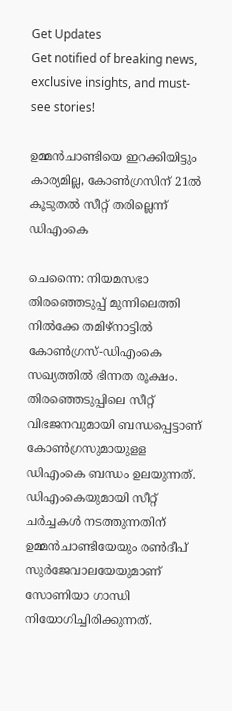Get Updates
Get notified of breaking news, exclusive insights, and must-see stories!

ഉമ്മന്‍ചാണ്ടിയെ ഇറക്കിയിട്ടും കാര്യമില്ല, കോണ്‍ഗ്രസിന് 21ല്‍ കൂടുതല്‍ സീറ്റ് തരില്ലെന്ന് ഡിഎംകെ

ചെന്നൈ: നിയമസഭാ തിരഞ്ഞെടുപ്പ് മുന്നിലെത്തി നില്‍ക്കേ തമിഴ്‌നാട്ടില്‍ കോണ്‍ഗ്രസ്-ഡിഎംകെ സഖ്യത്തില്‍ ഭിന്നത രൂക്ഷം. തിരഞ്ഞെടുപ്പിലെ സീറ്റ് വിഭജനവുമായി ബന്ധപ്പെട്ടാണ് കോണ്‍ഗ്രസുമായുളള ഡിഎംകെ ബന്ധം ഉലയുന്നത്. ഡിഎംകെയുമായി സീറ്റ് ചര്‍ച്ചകള്‍ നടത്തുന്നതിന് ഉമ്മന്‍ചാണ്ടിയേയും രണ്‍ദീപ് സുര്‍ജേവാലയേയുമാണ് സോണിയാ ഗാന്ധി നിയോഗിച്ചിരിക്കുന്നത്.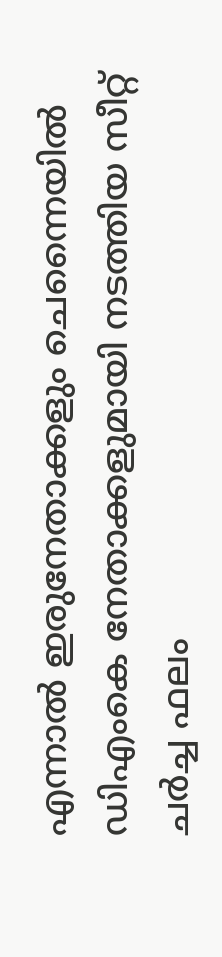എന്നാല്‍ ഇരുനേതാക്കളും ചെന്നൈയില്‍ ഡിഎംകെ നേതാക്കളുമായി നടത്തിയ സീറ്റ് ചര്‍ച്ച ഫലം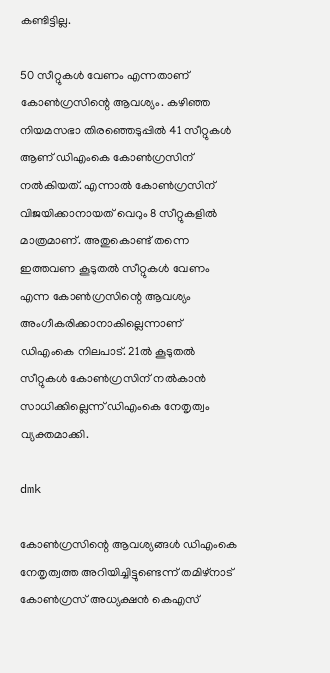കണ്ടിട്ടില്ല.

50 സീറ്റുകള്‍ വേണം എന്നതാണ് കോണ്‍ഗ്രസിന്റെ ആവശ്യം. കഴിഞ്ഞ നിയമസഭാ തിരഞ്ഞെടുപ്പില്‍ 41 സീറ്റുകള്‍ ആണ് ഡിഎംകെ കോണ്‍ഗ്രസിന് നല്‍കിയത്. എന്നാല്‍ കോണ്‍ഗ്രസിന് വിജയിക്കാനായത് വെറും 8 സീറ്റുകളില്‍ മാത്രമാണ്. അതുകൊണ്ട് തന്നെ ഇത്തവണ കൂടുതല്‍ സീറ്റുകള്‍ വേണം എന്ന കോണ്‍ഗ്രസിന്റെ ആവശ്യം അംഗീകരിക്കാനാകില്ലെന്നാണ് ഡിഎംകെ നിലപാട്. 21ല്‍ കൂടുതല്‍ സീറ്റുകള്‍ കോണ്‍ഗ്രസിന് നല്‍കാന്‍ സാധിക്കില്ലെന്ന് ഡിഎംകെ നേതൃത്വം വ്യക്തമാക്കി.

dmk

കോണ്‍ഗ്രസിന്റെ ആവശ്യങ്ങള്‍ ഡിഎംകെ നേതൃത്വത്ത അറിയിച്ചിട്ടുണ്ടെന്ന് തമിഴ്‌നാട് കോണ്‍ഗ്രസ് അധ്യക്ഷന്‍ കെഎസ്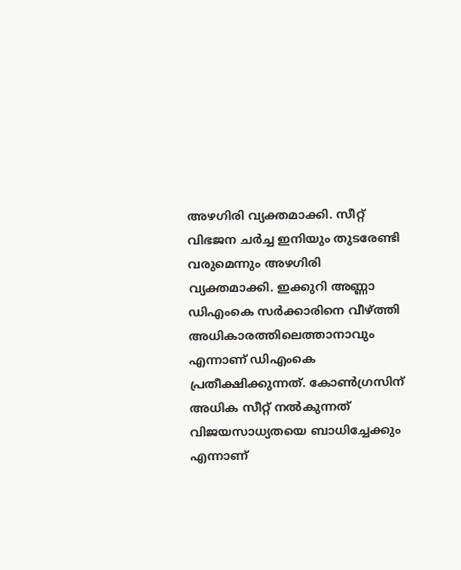അഴഗിരി വ്യക്തമാക്കി. സീറ്റ് വിഭജന ചര്‍ച്ച ഇനിയും തുടരേണ്ടി വരുമെന്നും അഴഗിരി വ്യക്തമാക്കി. ഇക്കുറി അണ്ണാ ഡിഎംകെ സര്‍ക്കാരിനെ വീഴ്ത്തി അധികാരത്തിലെത്താനാവും എന്നാണ് ഡിഎംകെ പ്രതീക്ഷിക്കുന്നത്. കോണ്‍ഗ്രസിന് അധിക സീറ്റ് നല്‍കുന്നത് വിജയസാധ്യതയെ ബാധിച്ചേക്കും എന്നാണ്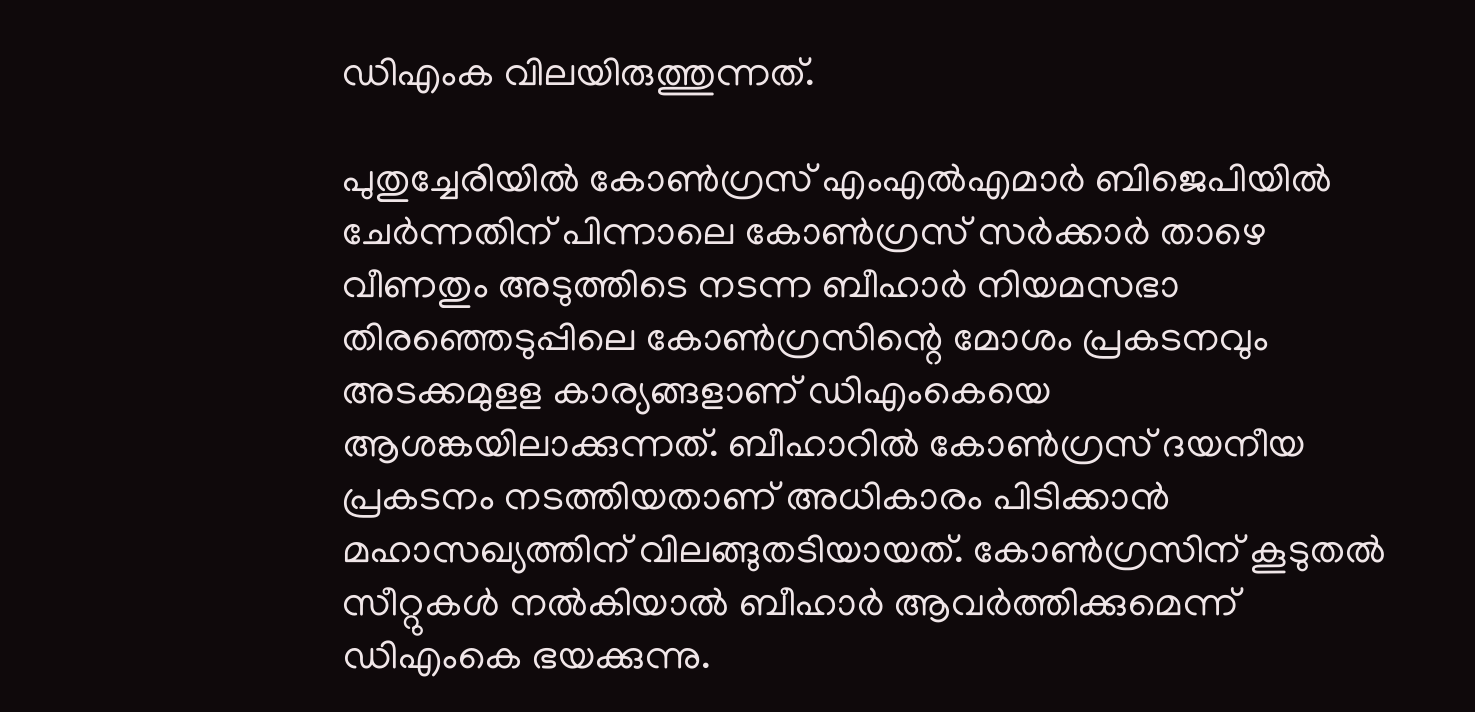ഡിഎംക വിലയിരുത്തുന്നത്.

പുതുച്ചേരിയില്‍ കോണ്‍ഗ്രസ് എംഎല്‍എമാര്‍ ബിജെപിയില്‍ ചേര്‍ന്നതിന് പിന്നാലെ കോണ്‍ഗ്രസ് സര്‍ക്കാര്‍ താഴെ വീണതും അടുത്തിടെ നടന്ന ബീഹാര്‍ നിയമസഭാ തിരഞ്ഞെടുപ്പിലെ കോണ്‍ഗ്രസിന്റെ മോശം പ്രകടനവും അടക്കമുളള കാര്യങ്ങളാണ് ഡിഎംകെയെ ആശങ്കയിലാക്കുന്നത്. ബീഹാറില്‍ കോണ്‍ഗ്രസ് ദയനീയ പ്രകടനം നടത്തിയതാണ് അധികാരം പിടിക്കാന്‍ മഹാസഖ്യത്തിന് വിലങ്ങുതടിയായത്. കോണ്‍ഗ്രസിന് കൂടുതല്‍ സീറ്റുകള്‍ നല്‍കിയാല്‍ ബീഹാര്‍ ആവര്‍ത്തിക്കുമെന്ന് ഡിഎംകെ ഭയക്കുന്നു.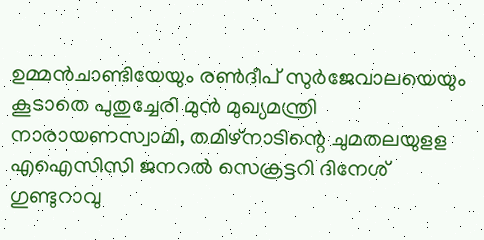ഉമ്മന്‍ചാണ്ടിയേയും രണ്‍ദീപ് സുര്‍ജേവാലയെയും കൂടാതെ പുതുച്ചേരി മുന്‍ മുഖ്യമന്ത്രി നാരായണസ്വാമി, തമിഴ്‌നാടിന്റെ ചുമതലയുളള എഐസിസി ജനറല്‍ സെക്രട്ടറി ദിനേശ് ഗുണ്ടുറാവു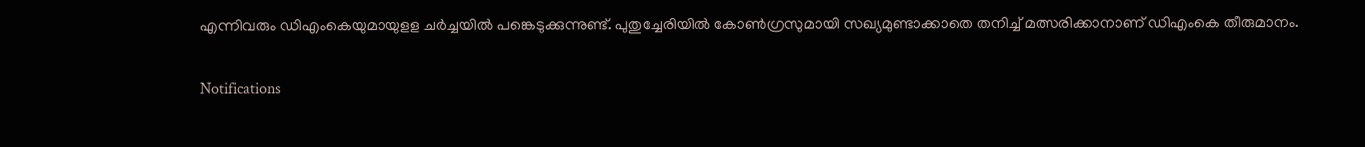എന്നിവരും ഡിഎംകെയുമായുളള ചര്‍ച്ചയില്‍ പങ്കെടുക്കുന്നുണ്ട്. പുതുച്ചേരിയില്‍ കോണ്‍ഗ്രസുമായി സഖ്യമുണ്ടാക്കാതെ തനിച്ച് മത്സരിക്കാനാണ് ഡിഎംകെ തീരുമാനം.

Notifications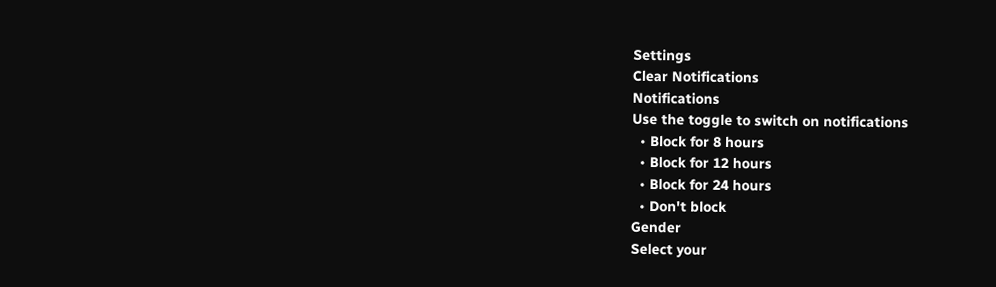Settings
Clear Notifications
Notifications
Use the toggle to switch on notifications
  • Block for 8 hours
  • Block for 12 hours
  • Block for 24 hours
  • Don't block
Gender
Select your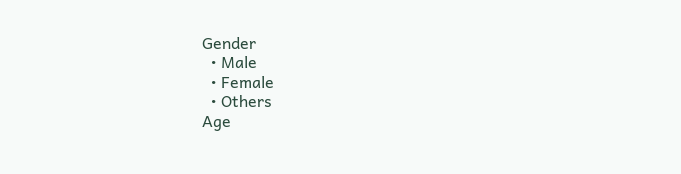Gender
  • Male
  • Female
  • Others
Age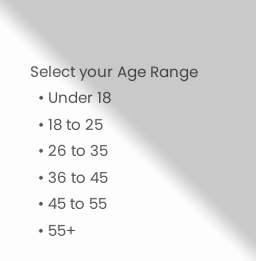Select your Age Range
  • Under 18
  • 18 to 25
  • 26 to 35
  • 36 to 45
  • 45 to 55
  • 55+